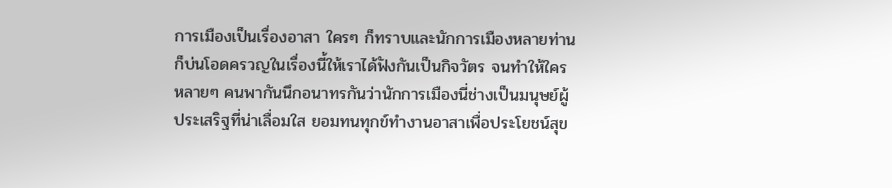การเมืองเป็นเรื่องอาสา ใครๆ ก็ทราบและนักการเมืองหลายท่านก็บ่นโอดครวญในเรื่องนี้ให้เราได้ฟังกันเป็นกิจวัตร จนทำให้ใครหลายๆ คนพากันนึกอนาทรกันว่านักการเมืองนี่ช่างเป็นมนุษย์ผู้ประเสริฐที่น่าเลื่อมใส ยอมทนทุกข์ทำงานอาสาเพื่อประโยชน์สุข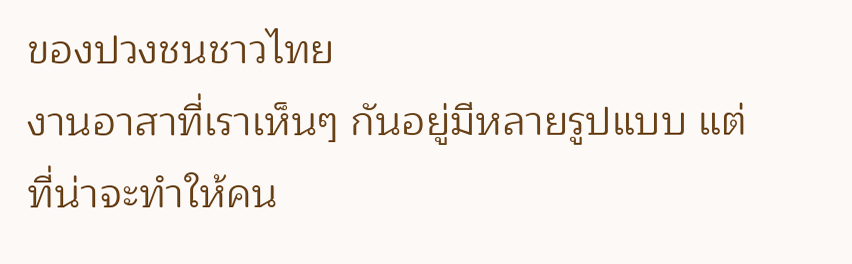ของปวงชนชาวไทย
งานอาสาที่เราเห็นๆ กันอยู่มีหลายรูปแบบ แต่ที่น่าจะทำให้คน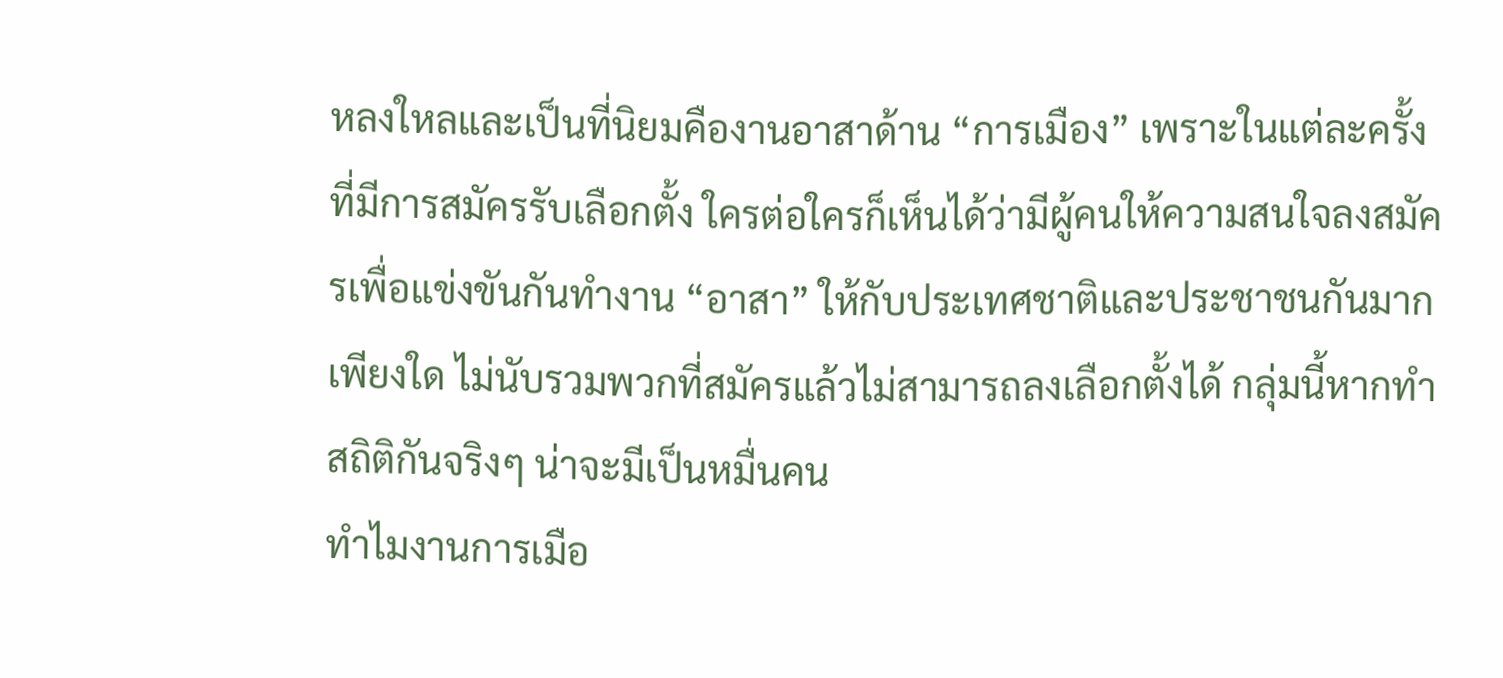หลงใหลและเป็นที่นิยมคืองานอาสาด้าน “การเมือง” เพราะในแต่ละครั้งที่มีการสมัครรับเลือกตั้ง ใครต่อใครก็เห็นได้ว่ามีผู้คนให้ความสนใจลงสมัครเพื่อแข่งขันกันทำงาน “อาสา” ให้กับประเทศชาติและประชาชนกันมากเพียงใด ไม่นับรวมพวกที่สมัครแล้วไม่สามารถลงเลือกตั้งได้ กลุ่มนี้หากทำสถิติกันจริงๆ น่าจะมีเป็นหมื่นคน
ทำไมงานการเมือ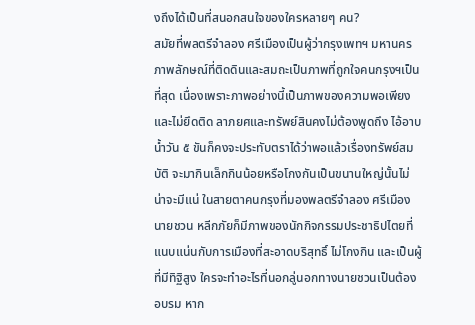งถึงได้เป็นที่สนอกสนใจของใครหลายๆ คน?
สมัยที่พลตรีจำลอง ศรีเมืองเป็นผู้ว่ากรุงเพทฯ มหานคร ภาพลักษณ์ที่ติดดินและสมถะเป็นภาพที่ถูกใจคนกรุงฯเป็นที่สุด เนื่องเพราะภาพอย่างนี้เป็นภาพของความพอเพียงและไม่ยึดติด ลาภยศและทรัพย์สินคงไม่ต้องพูดถึง ไอ้อาบน้ำวัน ๕ ขันก็คงจะประทับตราได้ว่าพอแล้วเรื่องทรัพย์สมบัติ จะมากินเล็กกินน้อยหรือโกงกันเป็นขนานใหญ่นั้นไม่น่าจะมีแน่ ในสายตาคนกรุงที่มองพลตรีจำลอง ศรีเมือง
นายชวน หลีกภัยก็มีภาพของนักกิจกรรมประชาธิปไตยที่แนบแน่นกับการเมืองที่สะอาดบริสุทธิ์ ไม่โกงกิน และเป็นผู้ที่มีทิฐิสูง ใครจะทำอะไรที่นอกลู่นอกทางนายชวนเป็นต้องอบรม หาก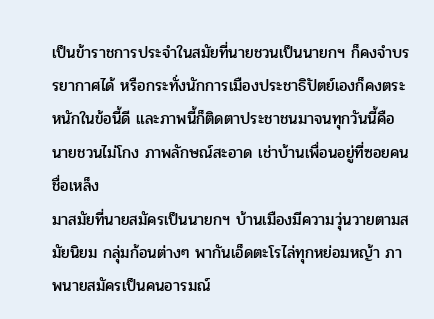เป็นข้าราชการประจำในสมัยที่นายชวนเป็นนายกฯ ก็คงจำบรรยากาศได้ หรือกระทั่งนักการเมืองประชาธิปัตย์เองก็คงตระหนักในข้อนี้ดี และภาพนี้ก็ติดตาประชาชนมาจนทุกวันนี้คือนายชวนไม่โกง ภาพลักษณ์สะอาด เช่าบ้านเพื่อนอยู่ที่ซอยคนชื่อเหล็ง
มาสมัยที่นายสมัครเป็นนายกฯ บ้านเมืองมีความวุ่นวายตามสมัยนิยม กลุ่มก้อนต่างๆ พากันเอ็ดตะโรไล่ทุกหย่อมหญ้า ภาพนายสมัครเป็นคนอารมณ์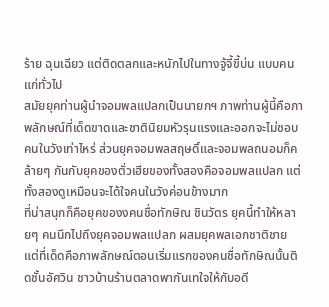ร้าย ฉุนเฉียว แต่ติดตลกและหนักไปในทางจู้จี้ขี้บ่น แบบคนแก่ทั่วไป
สมัยยุคท่านผู้นำจอมพลแปลกเป็นนายกฯ ภาพท่านผู้นี้คือภาพลักษณ์ที่เด็ดขาดและชาตินิยมหัวรุนแรงและออกจะไม่ชอบคนในวังเท่าไหร่ ส่วนยุคจอมพลสฤษดิ์และจอมพลถนอมก็คล้ายๆ กันกับยุคของตั่วเฮียของทั้งสองคือจอมพลแปลก แต่ทั้งสองดูเหมือนจะได้ใจคนในวังค่อนข้างมาก
ที่น่าสนุกก็คือยุคของงคนชื่อทักษิณ ชินวัตร ยุคนี้ทำให้หลายๆ คนนึกไปถึงยุคจอมพลแปลก ผสมยุคพลเอกชาติชาย แต่ที่เด็ดคือภาพลักษณ์ตอนเริ่มแรกของคนชื่อทักษิณนั้นติดชั้นอัศวิน ชาวบ้านร้านตลาดพากันเทใจให้กับอดี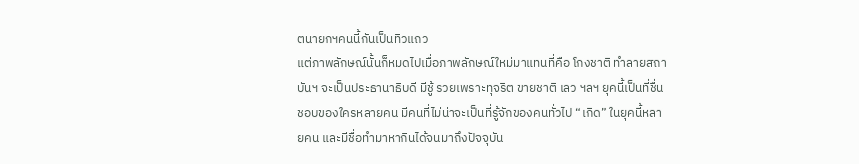ตนายกฯคนนี้กันเป็นทิวแถว
แต่ภาพลักษณ์นั้นก็หมดไปเมื่อภาพลักษณ์ใหม่มาแทนที่คือ โกงชาติ ทำลายสถาบันฯ จะเป็นประธานาธิบดี มีชู้ รวยเพราะทุจริต ขายชาติ เลว ฯลฯ ยุคนี้เป็นที่ชื่นชอบของใครหลายคน มีคนที่ไม่น่าจะเป็นที่รู้จักของคนทั่วไป “เกิด” ในยุคนี้หลายคน และมีชื่อทำมาหากินได้จนมาถึงปัจจุบัน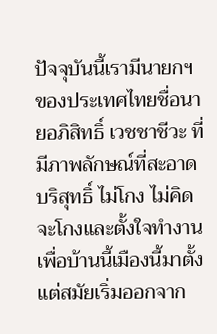ปัจจุบันนี้เรามีนายกฯ ของประเทศไทยชื่อนายอภิสิทธิ์ เวชชาชีวะ ที่มีภาพลักษณ์ที่สะอาด บริสุทธิ์ ไม่โกง ไม่คิดจะโกงและตั้งใจทำงานเพื่อบ้านนี้เมืองนี้มาตั้งแต่สมัยเริ่มออกจาก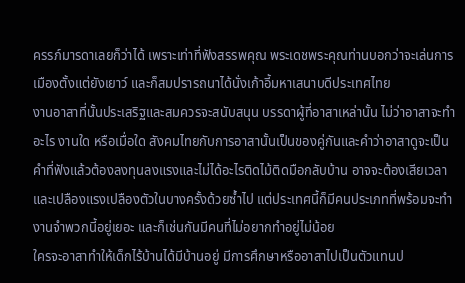ครรภ์มารดาเลยก็ว่าได้ เพราะเท่าที่ฟังสรรพคุณ พระเดชพระคุณท่านบอกว่าจะเล่นการเมืองตั้งแต่ยังเยาว์ และก็สมปรารถนาได้นั่งเก้าอี้มหาเสนาบดีประเทศไทย
งานอาสาที่นั้นประเสริฐและสมควรจะสนับสนุน บรรดาผู้ที่อาสาเหล่านั้น ไม่ว่าอาสาจะทำอะไร งานใด หรือเมื่อใด สังคมไทยกับการอาสานั้นเป็นของคู่กันและคำว่าอาสาดูจะเป็นคำที่ฟังแล้วต้องลงทุนลงแรงและไม่ได้อะไรติดไม้ติดมือกลับบ้าน อาจจะต้องเสียเวลาและเปลืองแรงเปลืองตัวในบางครั้งด้วยซ้ำไป แต่ประเทศนี้ก็มีคนประเภทที่พร้อมจะทำงานจำพวกนี้อยู่เยอะ และก็เช่นกันมีคนที่ไม่อยากทำอยู่ไม่น้อย
ใครจะอาสาทำให้เด็กไร้บ้านได้มีบ้านอยู่ มีการศึกษาหรืออาสาไปเป็นตัวแทนป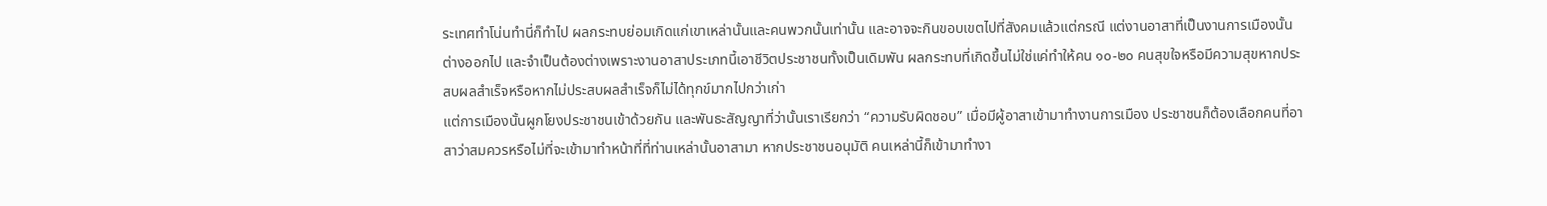ระเทศทำโน่นทำนี่ก็ทำไป ผลกระทบย่อมเกิดแก่เขาเหล่านั้นและคนพวกนั้นเท่านั้น และอาจจะกินขอบเขตไปที่สังคมแล้วแต่กรณี แต่งานอาสาที่เป็นงานการเมืองนั้นต่างออกไป และจำเป็นต้องต่างเพราะงานอาสาประเภทนี้เอาชีวิตประชาชนทั้งเป็นเดิมพัน ผลกระทบที่เกิดขึ้นไม่ใช่แค่ทำให้คน ๑๐-๒๐ คนสุขใจหรือมีความสุขหากประสบผลสำเร็จหรือหากไม่ประสบผลสำเร็จก็ไม่ได้ทุกข์มากไปกว่าเก่า
แต่การเมืองนั้นผูกโยงประชาชนเข้าด้วยกัน และพันธะสัญญาที่ว่านั้นเราเรียกว่า “ความรับผิดชอบ” เมื่อมีผู้อาสาเข้ามาทำงานการเมือง ประชาชนก็ต้องเลือกคนที่อาสาว่าสมควรหรือไม่ที่จะเข้ามาทำหน้าที่ที่ท่านเหล่านั้นอาสามา หากประชาชนอนุมัติ คนเหล่านี้ก็เข้ามาทำงา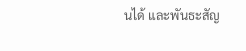นได้ และพันธะสัญ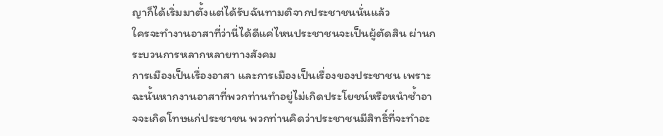ญาก็ได้เริ่มมาตั้งแต่ได้รับฉันทามติจากประชาชนนั่นแล้ว
ใครจะทำงานอาสาที่ว่านี่ได้ดีแค่ไหนประชาชนจะเป็นผู้ตัดสิน ผ่านกระบวนการหลากหลายทางสังคม
การเมืองเป็นเรื่องอาสา และการเมืองเป็นเรื่องของประชาชน เพราะฉะนั้นหากงานอาสาที่พวกท่านทำอยู่ไม่เกิดประโยชน์หรือหนำซ้ำอาจจะเกิดโทษแก่ประชาชน พวกท่านคิดว่าประชาชนมีสิทธิ์ที่จะทำอะ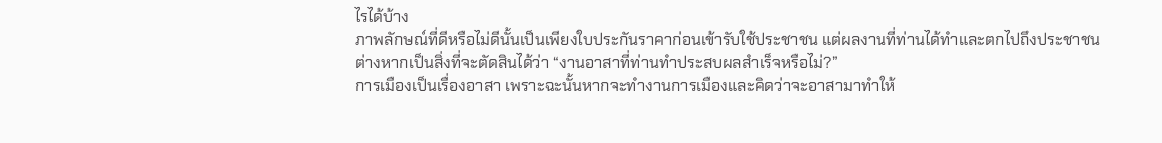ไรได้บ้าง
ภาพลักษณ์ที่ดีหรือไม่ดีนั้นเป็นเพียงใบประกันราคาก่อนเข้ารับใช้ประชาชน แต่ผลงานที่ท่านได้ทำและตกไปถึงประชาชนต่างหากเป็นสิ่งที่จะตัดสินได้ว่า “งานอาสาที่ท่านทำประสบผลสำเร็จหรือไม่?”
การเมืองเป็นเรื่องอาสา เพราะฉะนั้นหากจะทำงานการเมืองและคิดว่าจะอาสามาทำให้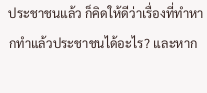ประชาชนแล้ว ก็คิดให้ดีว่าเรื่องที่ทำหากทำแล้วประชาชนได้อะไร? และหาก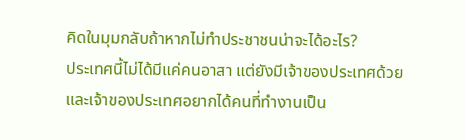คิดในมุมกลับถ้าหากไม่ทำประชาชนน่าจะได้อะไร?
ประเทศนี้ไม่ได้มีแค่คนอาสา แต่ยังมีเจ้าของประเทศด้วยและเจ้าของประเทศอยากได้คนที่ทำงานเป็น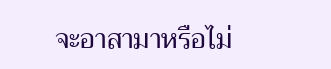จะอาสามาหรือไม่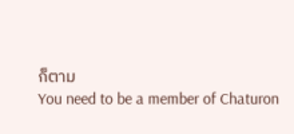ก็ตาม
You need to be a member of Chaturon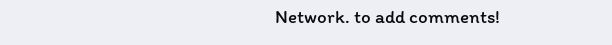Network. to add comments!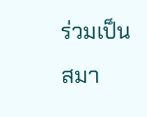ร่วมเป็นสมา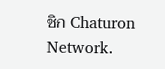ชิก Chaturon Network.